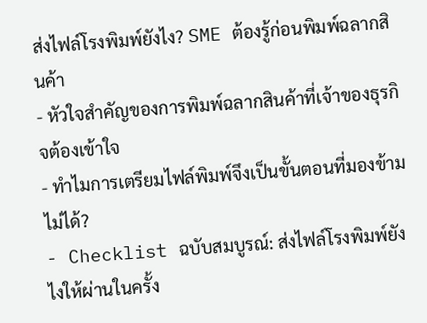ส่งไฟล์โรงพิมพ์ยังไง? SME ต้องรู้ก่อนพิมพ์ฉลากสินค้า
- หัวใจสำคัญของการพิมพ์ฉลากสินค้าที่เจ้าของธุรกิจต้องเข้าใจ
- ทำไมการเตรียมไฟล์พิมพ์จึงเป็นขั้นตอนที่มองข้ามไม่ได้?
- Checklist ฉบับสมบูรณ์: ส่งไฟล์โรงพิมพ์ยังไงให้ผ่านในครั้ง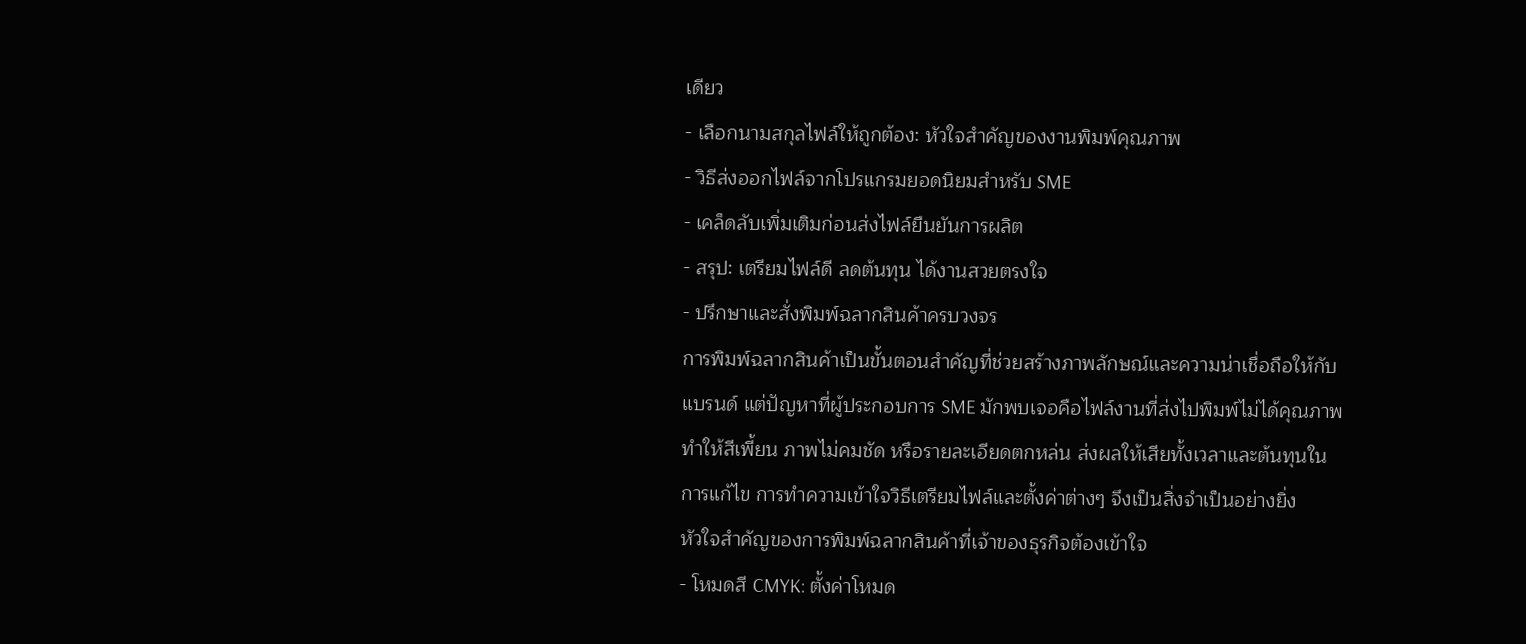เดียว
- เลือกนามสกุลไฟล์ให้ถูกต้อง: หัวใจสำคัญของงานพิมพ์คุณภาพ
- วิธีส่งออกไฟล์จากโปรแกรมยอดนิยมสำหรับ SME
- เคล็ดลับเพิ่มเติมก่อนส่งไฟล์ยืนยันการผลิต
- สรุป: เตรียมไฟล์ดี ลดต้นทุน ได้งานสวยตรงใจ
- ปรึกษาและสั่งพิมพ์ฉลากสินค้าครบวงจร
การพิมพ์ฉลากสินค้าเป็นขั้นตอนสำคัญที่ช่วยสร้างภาพลักษณ์และความน่าเชื่อถือให้กับแบรนด์ แต่ปัญหาที่ผู้ประกอบการ SME มักพบเจอคือไฟล์งานที่ส่งไปพิมพ์ไม่ได้คุณภาพ ทำให้สีเพี้ยน ภาพไม่คมชัด หรือรายละเอียดตกหล่น ส่งผลให้เสียทั้งเวลาและต้นทุนในการแก้ไข การทำความเข้าใจวิธีเตรียมไฟล์และตั้งค่าต่างๆ จึงเป็นสิ่งจำเป็นอย่างยิ่ง
หัวใจสำคัญของการพิมพ์ฉลากสินค้าที่เจ้าของธุรกิจต้องเข้าใจ
- โหมดสี CMYK: ตั้งค่าโหมด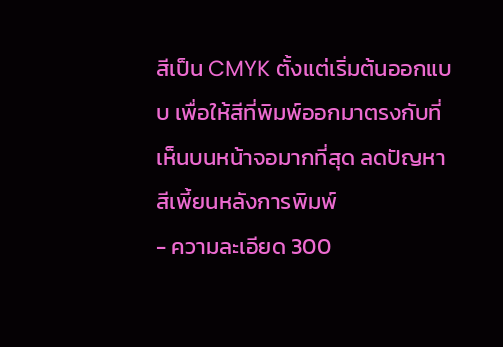สีเป็น CMYK ตั้งแต่เริ่มต้นออกแบบ เพื่อให้สีที่พิมพ์ออกมาตรงกับที่เห็นบนหน้าจอมากที่สุด ลดปัญหาสีเพี้ยนหลังการพิมพ์
- ความละเอียด 300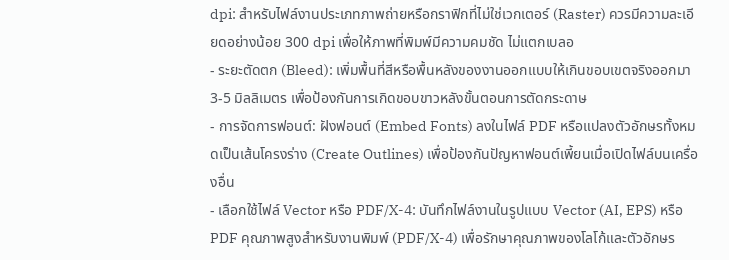dpi: สำหรับไฟล์งานประเภทภาพถ่ายหรือกราฟิกที่ไม่ใช่เวกเตอร์ (Raster) ควรมีความละเอียดอย่างน้อย 300 dpi เพื่อให้ภาพที่พิมพ์มีความคมชัด ไม่แตกเบลอ
- ระยะตัดตก (Bleed): เพิ่มพื้นที่สีหรือพื้นหลังของงานออกแบบให้เกินขอบเขตจริงออกมา 3-5 มิลลิเมตร เพื่อป้องกันการเกิดขอบขาวหลังขั้นตอนการตัดกระดาษ
- การจัดการฟอนต์: ฝังฟอนต์ (Embed Fonts) ลงในไฟล์ PDF หรือแปลงตัวอักษรทั้งหมดเป็นเส้นโครงร่าง (Create Outlines) เพื่อป้องกันปัญหาฟอนต์เพี้ยนเมื่อเปิดไฟล์บนเครื่องอื่น
- เลือกใช้ไฟล์ Vector หรือ PDF/X-4: บันทึกไฟล์งานในรูปแบบ Vector (AI, EPS) หรือ PDF คุณภาพสูงสำหรับงานพิมพ์ (PDF/X-4) เพื่อรักษาคุณภาพของโลโก้และตัวอักษร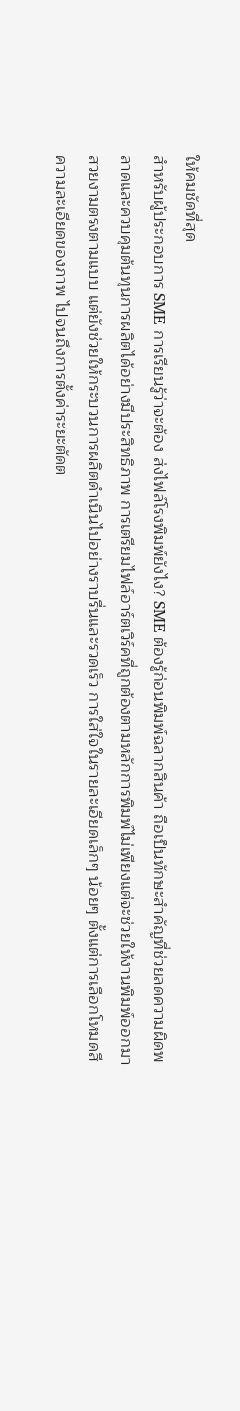ให้คมชัดที่สุด
สำหรับผู้ประกอบการ SME การเรียนรู้ว่าจะต้อง ส่งไฟล์โรงพิมพ์ยังไง? SME ต้องรู้ก่อนพิมพ์ฉลากสินค้า ถือเป็นทักษะสำคัญที่ช่วยลดความผิดพลาดและควบคุมต้นทุนการผลิตได้อย่างมีประสิทธิภาพ การเตรียมไฟล์อาร์ตเวิร์คที่ถูกต้องตามหลักการพิมพ์ไม่เพียงแต่จะช่วยให้งานพิมพ์ออกมาสวยงามตรงตามแบบ แต่ยังช่วยให้กระบวนการผลิตดำเนินไปอย่างราบรื่นและรวดเร็ว การใส่ใจในรายละเอียดเล็กๆ น้อยๆ ตั้งแต่การเลือกโหมดสี ความละเอียดของภาพ ไปจนถึงการตั้งค่าระยะตัดต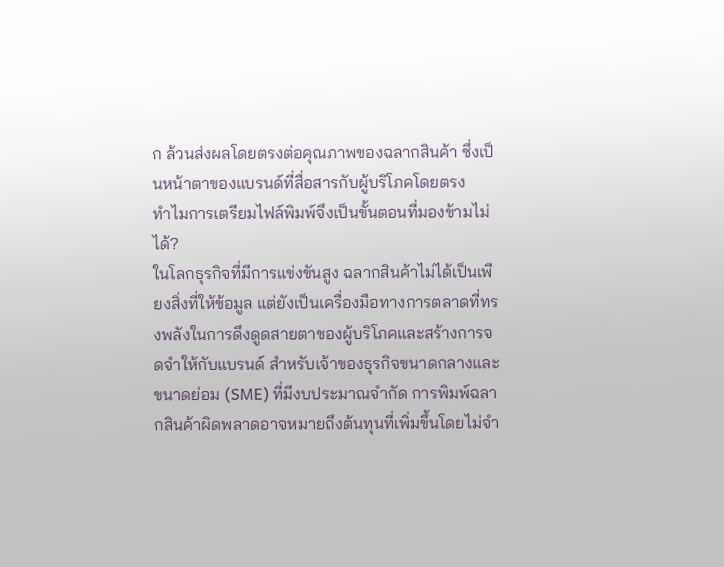ก ล้วนส่งผลโดยตรงต่อคุณภาพของฉลากสินค้า ซึ่งเป็นหน้าตาของแบรนด์ที่สื่อสารกับผู้บริโภคโดยตรง
ทำไมการเตรียมไฟล์พิมพ์จึงเป็นขั้นตอนที่มองข้ามไม่ได้?
ในโลกธุรกิจที่มีการแข่งขันสูง ฉลากสินค้าไม่ได้เป็นเพียงสิ่งที่ให้ข้อมูล แต่ยังเป็นเครื่องมือทางการตลาดที่ทรงพลังในการดึงดูดสายตาของผู้บริโภคและสร้างการจดจำให้กับแบรนด์ สำหรับเจ้าของธุรกิจขนาดกลางและขนาดย่อม (SME) ที่มีงบประมาณจำกัด การพิมพ์ฉลากสินค้าผิดพลาดอาจหมายถึงต้นทุนที่เพิ่มขึ้นโดยไม่จำ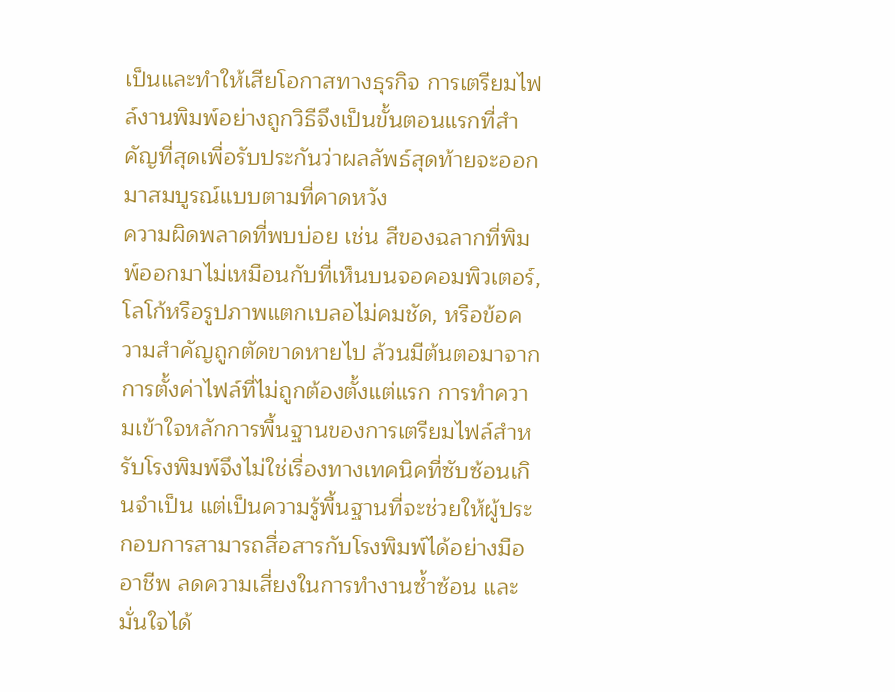เป็นและทำให้เสียโอกาสทางธุรกิจ การเตรียมไฟล์งานพิมพ์อย่างถูกวิธีจึงเป็นขั้นตอนแรกที่สำคัญที่สุดเพื่อรับประกันว่าผลลัพธ์สุดท้ายจะออกมาสมบูรณ์แบบตามที่คาดหวัง
ความผิดพลาดที่พบบ่อย เช่น สีของฉลากที่พิมพ์ออกมาไม่เหมือนกับที่เห็นบนจอคอมพิวเตอร์, โลโก้หรือรูปภาพแตกเบลอไม่คมชัด, หรือข้อความสำคัญถูกตัดขาดหายไป ล้วนมีต้นตอมาจากการตั้งค่าไฟล์ที่ไม่ถูกต้องตั้งแต่แรก การทำความเข้าใจหลักการพื้นฐานของการเตรียมไฟล์สำหรับโรงพิมพ์จึงไม่ใช่เรื่องทางเทคนิคที่ซับซ้อนเกินจำเป็น แต่เป็นความรู้พื้นฐานที่จะช่วยให้ผู้ประกอบการสามารถสื่อสารกับโรงพิมพ์ได้อย่างมืออาชีพ ลดความเสี่ยงในการทำงานซ้ำซ้อน และมั่นใจได้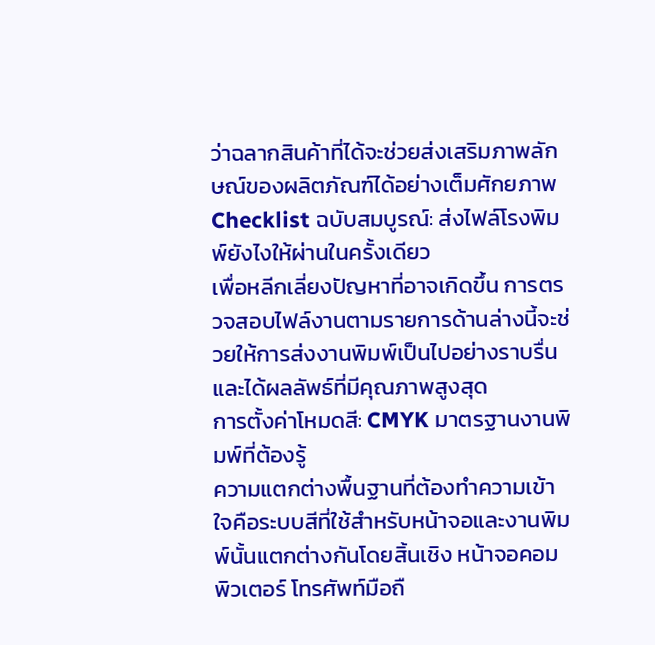ว่าฉลากสินค้าที่ได้จะช่วยส่งเสริมภาพลักษณ์ของผลิตภัณฑ์ได้อย่างเต็มศักยภาพ
Checklist ฉบับสมบูรณ์: ส่งไฟล์โรงพิมพ์ยังไงให้ผ่านในครั้งเดียว
เพื่อหลีกเลี่ยงปัญหาที่อาจเกิดขึ้น การตรวจสอบไฟล์งานตามรายการด้านล่างนี้จะช่วยให้การส่งงานพิมพ์เป็นไปอย่างราบรื่นและได้ผลลัพธ์ที่มีคุณภาพสูงสุด
การตั้งค่าโหมดสี: CMYK มาตรฐานงานพิมพ์ที่ต้องรู้
ความแตกต่างพื้นฐานที่ต้องทำความเข้าใจคือระบบสีที่ใช้สำหรับหน้าจอและงานพิมพ์นั้นแตกต่างกันโดยสิ้นเชิง หน้าจอคอมพิวเตอร์ โทรศัพท์มือถื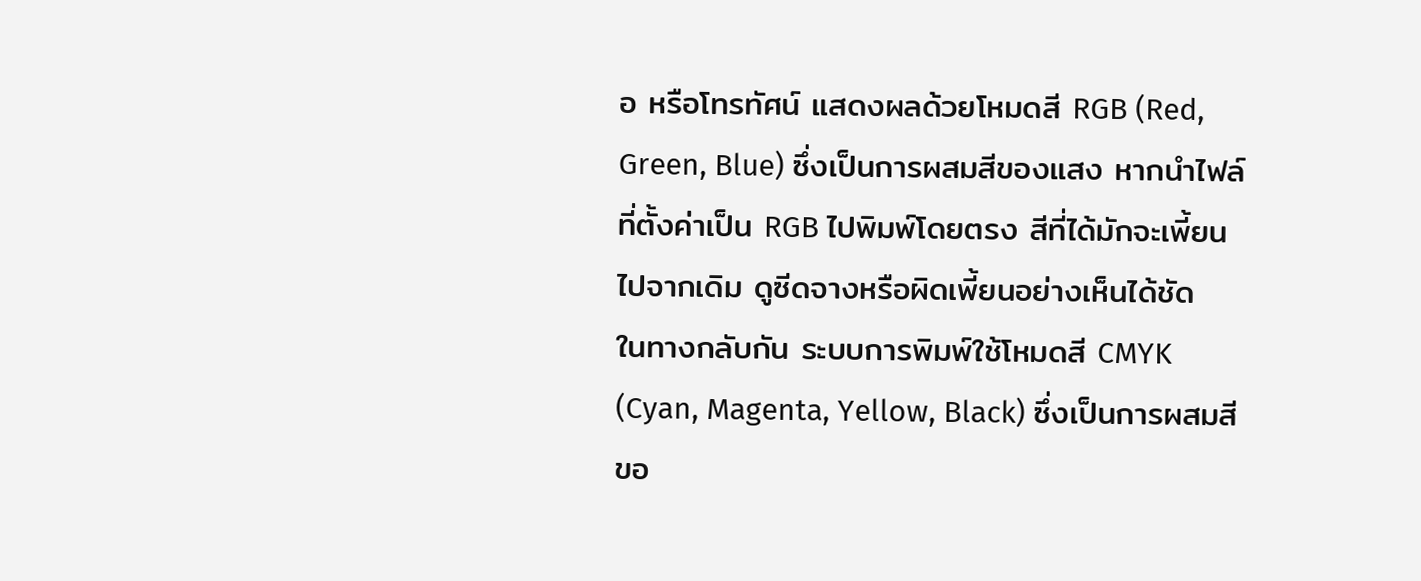อ หรือโทรทัศน์ แสดงผลด้วยโหมดสี RGB (Red, Green, Blue) ซึ่งเป็นการผสมสีของแสง หากนำไฟล์ที่ตั้งค่าเป็น RGB ไปพิมพ์โดยตรง สีที่ได้มักจะเพี้ยนไปจากเดิม ดูซีดจางหรือผิดเพี้ยนอย่างเห็นได้ชัด
ในทางกลับกัน ระบบการพิมพ์ใช้โหมดสี CMYK (Cyan, Magenta, Yellow, Black) ซึ่งเป็นการผสมสีขอ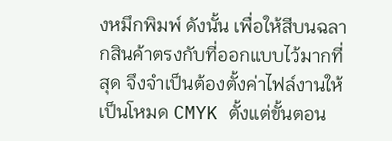งหมึกพิมพ์ ดังนั้น เพื่อให้สีบนฉลากสินค้าตรงกับที่ออกแบบไว้มากที่สุด จึงจำเป็นต้องตั้งค่าไฟล์งานให้เป็นโหมด CMYK ตั้งแต่ขั้นตอน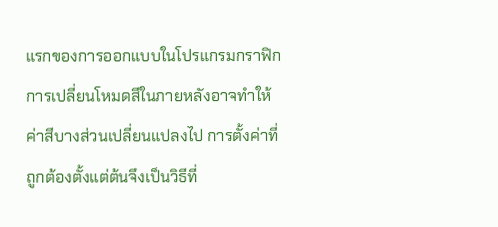แรกของการออกแบบในโปรแกรมกราฟิก การเปลี่ยนโหมดสีในภายหลังอาจทำให้ค่าสีบางส่วนเปลี่ยนแปลงไป การตั้งค่าที่ถูกต้องตั้งแต่ต้นจึงเป็นวิธีที่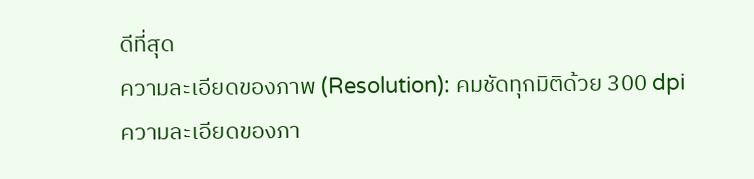ดีที่สุด
ความละเอียดของภาพ (Resolution): คมชัดทุกมิติด้วย 300 dpi
ความละเอียดของภา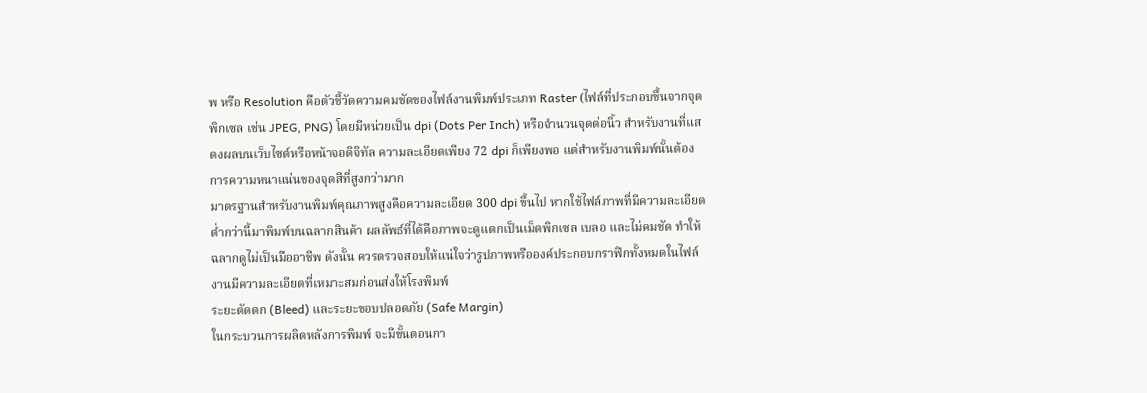พ หรือ Resolution คือตัวชี้วัดความคมชัดของไฟล์งานพิมพ์ประเภท Raster (ไฟล์ที่ประกอบขึ้นจากจุดพิกเซล เช่น JPEG, PNG) โดยมีหน่วยเป็น dpi (Dots Per Inch) หรือจำนวนจุดต่อนิ้ว สำหรับงานที่แสดงผลบนเว็บไซต์หรือหน้าจอดิจิทัล ความละเอียดเพียง 72 dpi ก็เพียงพอ แต่สำหรับงานพิมพ์นั้นต้องการความหนาแน่นของจุดสีที่สูงกว่ามาก
มาตรฐานสำหรับงานพิมพ์คุณภาพสูงคือความละเอียด 300 dpi ขึ้นไป หากใช้ไฟล์ภาพที่มีความละเอียดต่ำกว่านี้มาพิมพ์บนฉลากสินค้า ผลลัพธ์ที่ได้คือภาพจะดูแตกเป็นเม็ดพิกเซล เบลอ และไม่คมชัด ทำให้ฉลากดูไม่เป็นมืออาชีพ ดังนั้น ควรตรวจสอบให้แน่ใจว่ารูปภาพหรือองค์ประกอบกราฟิกทั้งหมดในไฟล์งานมีความละเอียดที่เหมาะสมก่อนส่งให้โรงพิมพ์
ระยะตัดตก (Bleed) และระยะขอบปลอดภัย (Safe Margin)
ในกระบวนการผลิตหลังการพิมพ์ จะมีขั้นตอนกา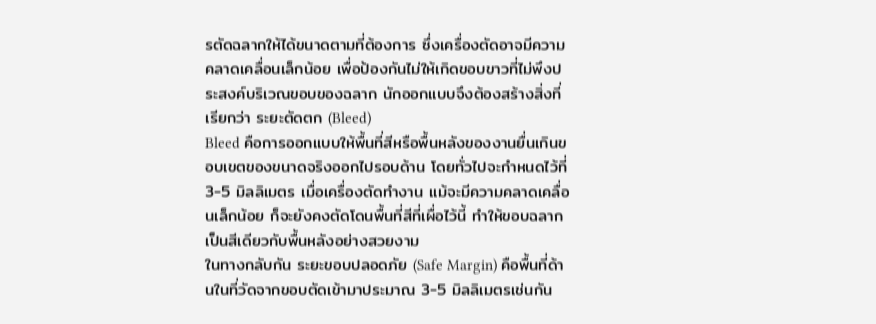รตัดฉลากให้ได้ขนาดตามที่ต้องการ ซึ่งเครื่องตัดอาจมีความคลาดเคลื่อนเล็กน้อย เพื่อป้องกันไม่ให้เกิดขอบขาวที่ไม่พึงประสงค์บริเวณขอบของฉลาก นักออกแบบจึงต้องสร้างสิ่งที่เรียกว่า ระยะตัดตก (Bleed)
Bleed คือการออกแบบให้พื้นที่สีหรือพื้นหลังของงานยื่นเกินขอบเขตของขนาดจริงออกไปรอบด้าน โดยทั่วไปจะกำหนดไว้ที่ 3-5 มิลลิเมตร เมื่อเครื่องตัดทำงาน แม้จะมีความคลาดเคลื่อนเล็กน้อย ก็จะยังคงตัดโดนพื้นที่สีที่เผื่อไว้นี้ ทำให้ขอบฉลากเป็นสีเดียวกับพื้นหลังอย่างสวยงาม
ในทางกลับกัน ระยะขอบปลอดภัย (Safe Margin) คือพื้นที่ด้านในที่วัดจากขอบตัดเข้ามาประมาณ 3-5 มิลลิเมตรเช่นกัน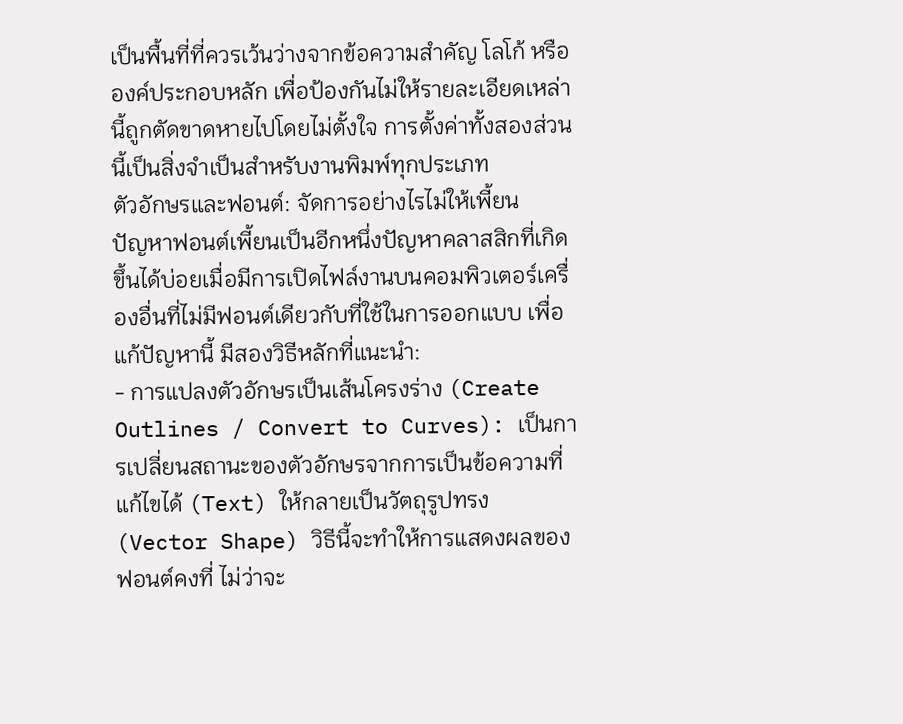เป็นพื้นที่ที่ควรเว้นว่างจากข้อความสำคัญ โลโก้ หรือองค์ประกอบหลัก เพื่อป้องกันไม่ให้รายละเอียดเหล่านี้ถูกตัดขาดหายไปโดยไม่ตั้งใจ การตั้งค่าทั้งสองส่วนนี้เป็นสิ่งจำเป็นสำหรับงานพิมพ์ทุกประเภท
ตัวอักษรและฟอนต์: จัดการอย่างไรไม่ให้เพี้ยน
ปัญหาฟอนต์เพี้ยนเป็นอีกหนึ่งปัญหาคลาสสิกที่เกิดขึ้นได้บ่อยเมื่อมีการเปิดไฟล์งานบนคอมพิวเตอร์เครื่องอื่นที่ไม่มีฟอนต์เดียวกับที่ใช้ในการออกแบบ เพื่อแก้ปัญหานี้ มีสองวิธีหลักที่แนะนำ:
- การแปลงตัวอักษรเป็นเส้นโครงร่าง (Create Outlines / Convert to Curves): เป็นการเปลี่ยนสถานะของตัวอักษรจากการเป็นข้อความที่แก้ไขได้ (Text) ให้กลายเป็นวัตถุรูปทรง (Vector Shape) วิธีนี้จะทำให้การแสดงผลของฟอนต์คงที่ ไม่ว่าจะ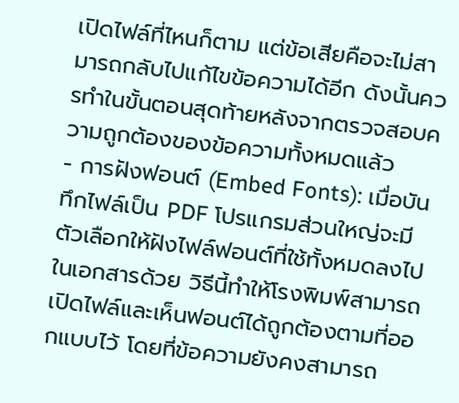เปิดไฟล์ที่ไหนก็ตาม แต่ข้อเสียคือจะไม่สามารถกลับไปแก้ไขข้อความได้อีก ดังนั้นควรทำในขั้นตอนสุดท้ายหลังจากตรวจสอบความถูกต้องของข้อความทั้งหมดแล้ว
- การฝังฟอนต์ (Embed Fonts): เมื่อบันทึกไฟล์เป็น PDF โปรแกรมส่วนใหญ่จะมีตัวเลือกให้ฝังไฟล์ฟอนต์ที่ใช้ทั้งหมดลงไปในเอกสารด้วย วิธีนี้ทำให้โรงพิมพ์สามารถเปิดไฟล์และเห็นฟอนต์ได้ถูกต้องตามที่ออกแบบไว้ โดยที่ข้อความยังคงสามารถ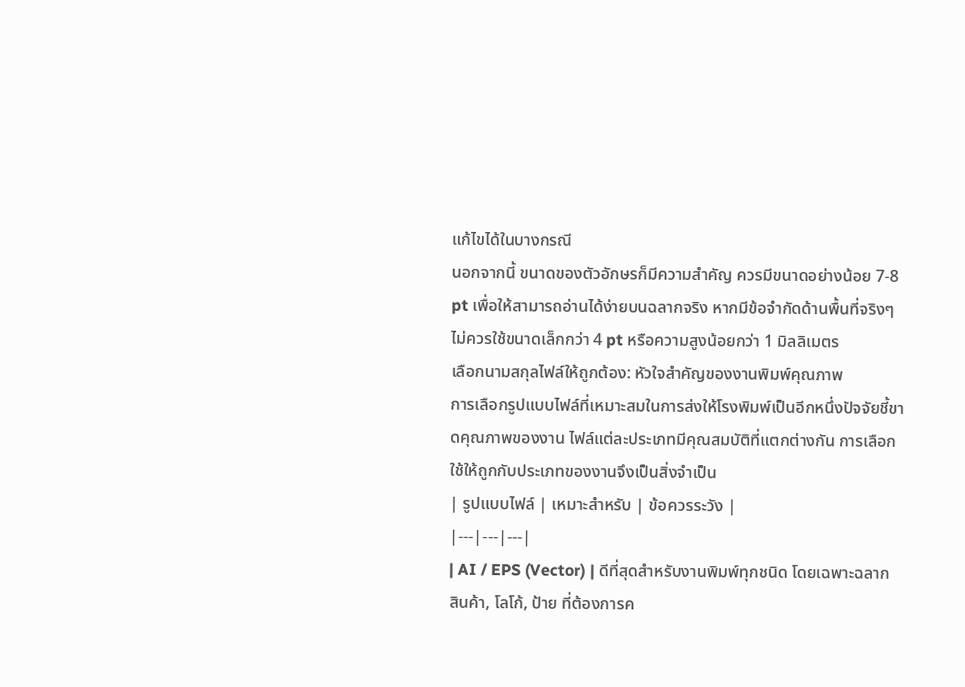แก้ไขได้ในบางกรณี
นอกจากนี้ ขนาดของตัวอักษรก็มีความสำคัญ ควรมีขนาดอย่างน้อย 7-8 pt เพื่อให้สามารถอ่านได้ง่ายบนฉลากจริง หากมีข้อจำกัดด้านพื้นที่จริงๆ ไม่ควรใช้ขนาดเล็กกว่า 4 pt หรือความสูงน้อยกว่า 1 มิลลิเมตร
เลือกนามสกุลไฟล์ให้ถูกต้อง: หัวใจสำคัญของงานพิมพ์คุณภาพ
การเลือกรูปแบบไฟล์ที่เหมาะสมในการส่งให้โรงพิมพ์เป็นอีกหนึ่งปัจจัยชี้ขาดคุณภาพของงาน ไฟล์แต่ละประเภทมีคุณสมบัติที่แตกต่างกัน การเลือกใช้ให้ถูกกับประเภทของงานจึงเป็นสิ่งจำเป็น
| รูปแบบไฟล์ | เหมาะสำหรับ | ข้อควรระวัง |
|---|---|---|
| AI / EPS (Vector) | ดีที่สุดสำหรับงานพิมพ์ทุกชนิด โดยเฉพาะฉลากสินค้า, โลโก้, ป้าย ที่ต้องการค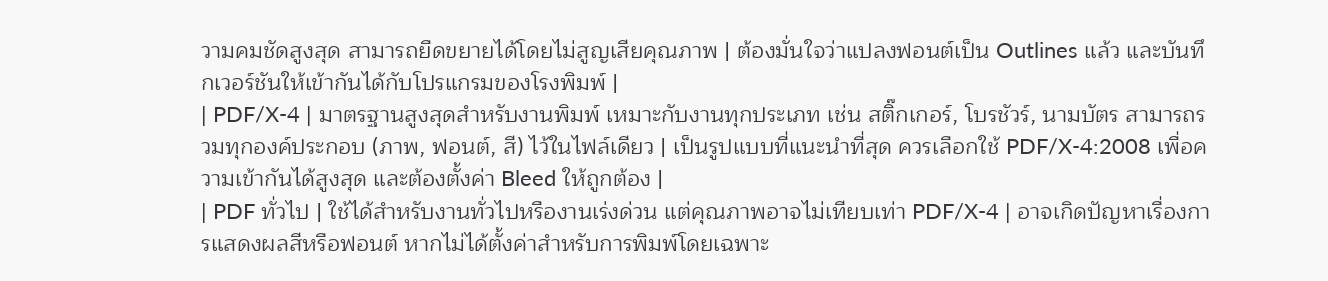วามคมชัดสูงสุด สามารถยืดขยายได้โดยไม่สูญเสียคุณภาพ | ต้องมั่นใจว่าแปลงฟอนต์เป็น Outlines แล้ว และบันทึกเวอร์ชันให้เข้ากันได้กับโปรแกรมของโรงพิมพ์ |
| PDF/X-4 | มาตรฐานสูงสุดสำหรับงานพิมพ์ เหมาะกับงานทุกประเภท เช่น สติ๊กเกอร์, โบรชัวร์, นามบัตร สามารถรวมทุกองค์ประกอบ (ภาพ, ฟอนต์, สี) ไว้ในไฟล์เดียว | เป็นรูปแบบที่แนะนำที่สุด ควรเลือกใช้ PDF/X-4:2008 เพื่อความเข้ากันได้สูงสุด และต้องตั้งค่า Bleed ให้ถูกต้อง |
| PDF ทั่วไป | ใช้ได้สำหรับงานทั่วไปหรืองานเร่งด่วน แต่คุณภาพอาจไม่เทียบเท่า PDF/X-4 | อาจเกิดปัญหาเรื่องการแสดงผลสีหรือฟอนต์ หากไม่ได้ตั้งค่าสำหรับการพิมพ์โดยเฉพาะ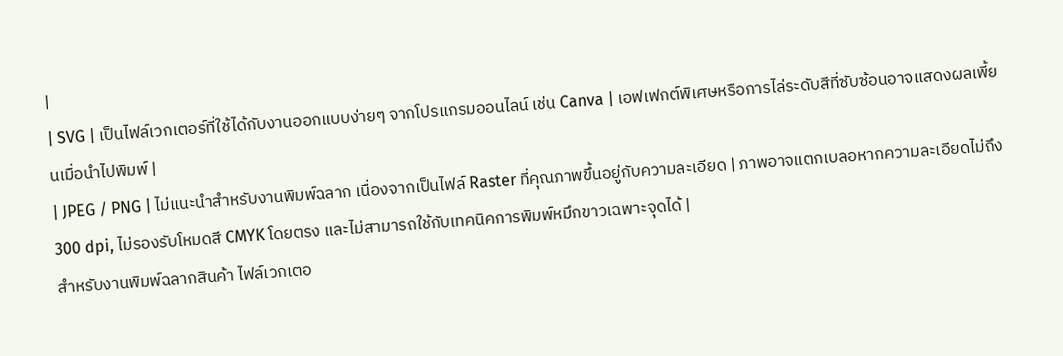|
| SVG | เป็นไฟล์เวกเตอร์ที่ใช้ได้กับงานออกแบบง่ายๆ จากโปรแกรมออนไลน์ เช่น Canva | เอฟเฟกต์พิเศษหรือการไล่ระดับสีที่ซับซ้อนอาจแสดงผลเพี้ยนเมื่อนำไปพิมพ์ |
| JPEG / PNG | ไม่แนะนำสำหรับงานพิมพ์ฉลาก เนื่องจากเป็นไฟล์ Raster ที่คุณภาพขึ้นอยู่กับความละเอียด | ภาพอาจแตกเบลอหากความละเอียดไม่ถึง 300 dpi, ไม่รองรับโหมดสี CMYK โดยตรง และไม่สามารถใช้กับเทคนิคการพิมพ์หมึกขาวเฉพาะจุดได้ |
สำหรับงานพิมพ์ฉลากสินค้า ไฟล์เวกเตอ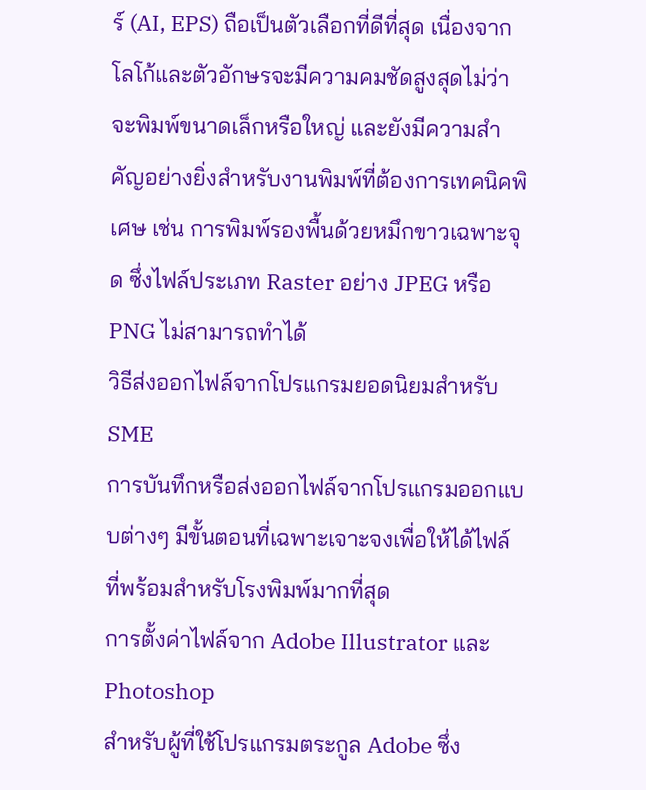ร์ (AI, EPS) ถือเป็นตัวเลือกที่ดีที่สุด เนื่องจากโลโก้และตัวอักษรจะมีความคมชัดสูงสุดไม่ว่าจะพิมพ์ขนาดเล็กหรือใหญ่ และยังมีความสำคัญอย่างยิ่งสำหรับงานพิมพ์ที่ต้องการเทคนิคพิเศษ เช่น การพิมพ์รองพื้นด้วยหมึกขาวเฉพาะจุด ซึ่งไฟล์ประเภท Raster อย่าง JPEG หรือ PNG ไม่สามารถทำได้
วิธีส่งออกไฟล์จากโปรแกรมยอดนิยมสำหรับ SME
การบันทึกหรือส่งออกไฟล์จากโปรแกรมออกแบบต่างๆ มีขั้นตอนที่เฉพาะเจาะจงเพื่อให้ได้ไฟล์ที่พร้อมสำหรับโรงพิมพ์มากที่สุด
การตั้งค่าไฟล์จาก Adobe Illustrator และ Photoshop
สำหรับผู้ที่ใช้โปรแกรมตระกูล Adobe ซึ่ง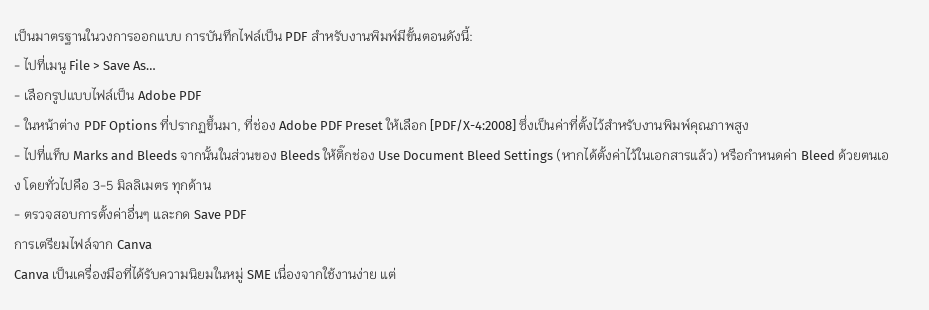เป็นมาตรฐานในวงการออกแบบ การบันทึกไฟล์เป็น PDF สำหรับงานพิมพ์มีขั้นตอนดังนี้:
- ไปที่เมนู File > Save As…
- เลือกรูปแบบไฟล์เป็น Adobe PDF
- ในหน้าต่าง PDF Options ที่ปรากฏขึ้นมา, ที่ช่อง Adobe PDF Preset ให้เลือก [PDF/X-4:2008] ซึ่งเป็นค่าที่ตั้งไว้สำหรับงานพิมพ์คุณภาพสูง
- ไปที่แท็บ Marks and Bleeds จากนั้นในส่วนของ Bleeds ให้ติ๊กช่อง Use Document Bleed Settings (หากได้ตั้งค่าไว้ในเอกสารแล้ว) หรือกำหนดค่า Bleed ด้วยตนเอง โดยทั่วไปคือ 3-5 มิลลิเมตร ทุกด้าน
- ตรวจสอบการตั้งค่าอื่นๆ และกด Save PDF
การเตรียมไฟล์จาก Canva
Canva เป็นเครื่องมือที่ได้รับความนิยมในหมู่ SME เนื่องจากใช้งานง่าย แต่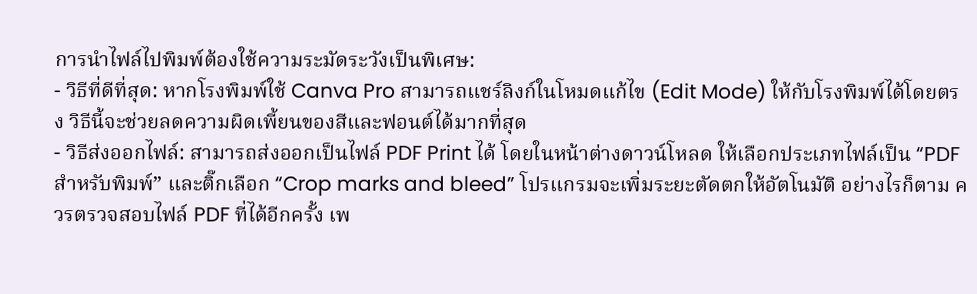การนำไฟล์ไปพิมพ์ต้องใช้ความระมัดระวังเป็นพิเศษ:
- วิธีที่ดีที่สุด: หากโรงพิมพ์ใช้ Canva Pro สามารถแชร์ลิงก์ในโหมดแก้ไข (Edit Mode) ให้กับโรงพิมพ์ได้โดยตรง วิธีนี้จะช่วยลดความผิดเพี้ยนของสีและฟอนต์ได้มากที่สุด
- วิธีส่งออกไฟล์: สามารถส่งออกเป็นไฟล์ PDF Print ได้ โดยในหน้าต่างดาวน์โหลด ให้เลือกประเภทไฟล์เป็น “PDF สำหรับพิมพ์” และติ๊กเลือก “Crop marks and bleed” โปรแกรมจะเพิ่มระยะตัดตกให้อัตโนมัติ อย่างไรก็ตาม ควรตรวจสอบไฟล์ PDF ที่ได้อีกครั้ง เพ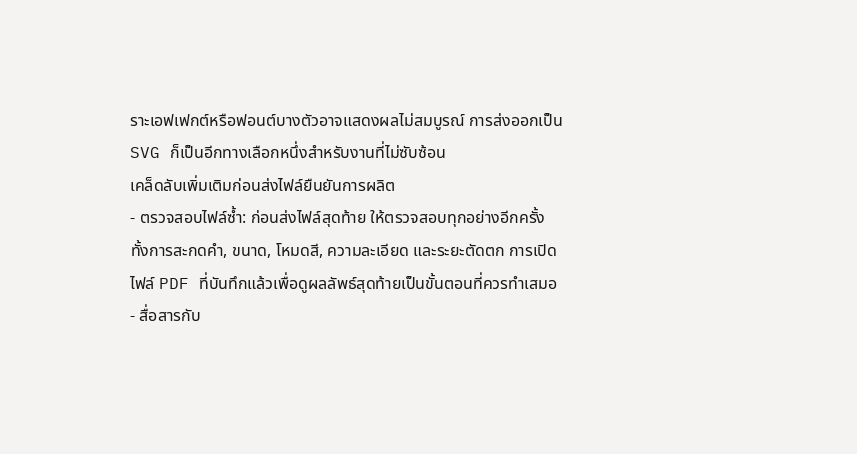ราะเอฟเฟกต์หรือฟอนต์บางตัวอาจแสดงผลไม่สมบูรณ์ การส่งออกเป็น SVG ก็เป็นอีกทางเลือกหนึ่งสำหรับงานที่ไม่ซับซ้อน
เคล็ดลับเพิ่มเติมก่อนส่งไฟล์ยืนยันการผลิต
- ตรวจสอบไฟล์ซ้ำ: ก่อนส่งไฟล์สุดท้าย ให้ตรวจสอบทุกอย่างอีกครั้ง ทั้งการสะกดคำ, ขนาด, โหมดสี, ความละเอียด และระยะตัดตก การเปิดไฟล์ PDF ที่บันทึกแล้วเพื่อดูผลลัพธ์สุดท้ายเป็นขั้นตอนที่ควรทำเสมอ
- สื่อสารกับ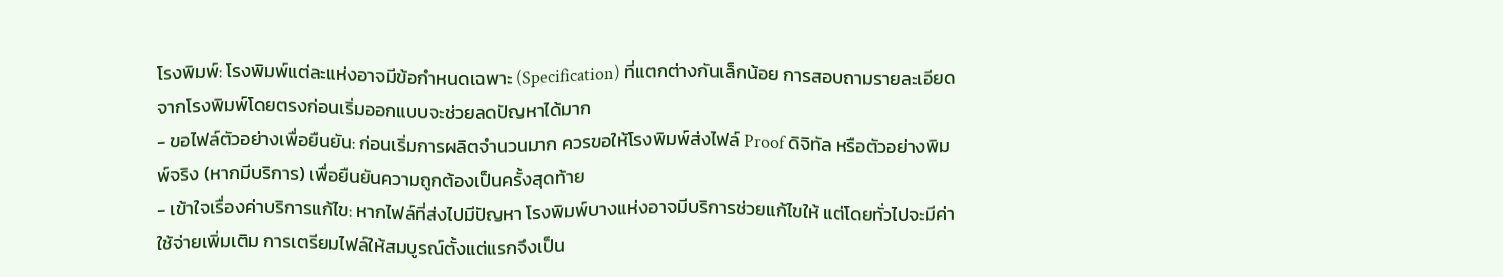โรงพิมพ์: โรงพิมพ์แต่ละแห่งอาจมีข้อกำหนดเฉพาะ (Specification) ที่แตกต่างกันเล็กน้อย การสอบถามรายละเอียดจากโรงพิมพ์โดยตรงก่อนเริ่มออกแบบจะช่วยลดปัญหาได้มาก
- ขอไฟล์ตัวอย่างเพื่อยืนยัน: ก่อนเริ่มการผลิตจำนวนมาก ควรขอให้โรงพิมพ์ส่งไฟล์ Proof ดิจิทัล หรือตัวอย่างพิมพ์จริง (หากมีบริการ) เพื่อยืนยันความถูกต้องเป็นครั้งสุดท้าย
- เข้าใจเรื่องค่าบริการแก้ไข: หากไฟล์ที่ส่งไปมีปัญหา โรงพิมพ์บางแห่งอาจมีบริการช่วยแก้ไขให้ แต่โดยทั่วไปจะมีค่าใช้จ่ายเพิ่มเติม การเตรียมไฟล์ให้สมบูรณ์ตั้งแต่แรกจึงเป็น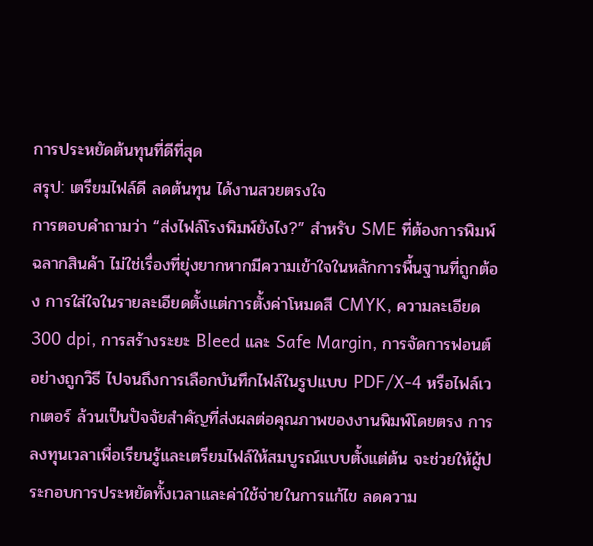การประหยัดต้นทุนที่ดีที่สุด
สรุป: เตรียมไฟล์ดี ลดต้นทุน ได้งานสวยตรงใจ
การตอบคำถามว่า “ส่งไฟล์โรงพิมพ์ยังไง?” สำหรับ SME ที่ต้องการพิมพ์ฉลากสินค้า ไม่ใช่เรื่องที่ยุ่งยากหากมีความเข้าใจในหลักการพื้นฐานที่ถูกต้อง การใส่ใจในรายละเอียดตั้งแต่การตั้งค่าโหมดสี CMYK, ความละเอียด 300 dpi, การสร้างระยะ Bleed และ Safe Margin, การจัดการฟอนต์อย่างถูกวิธี ไปจนถึงการเลือกบันทึกไฟล์ในรูปแบบ PDF/X-4 หรือไฟล์เวกเตอร์ ล้วนเป็นปัจจัยสำคัญที่ส่งผลต่อคุณภาพของงานพิมพ์โดยตรง การลงทุนเวลาเพื่อเรียนรู้และเตรียมไฟล์ให้สมบูรณ์แบบตั้งแต่ต้น จะช่วยให้ผู้ประกอบการประหยัดทั้งเวลาและค่าใช้จ่ายในการแก้ไข ลดความ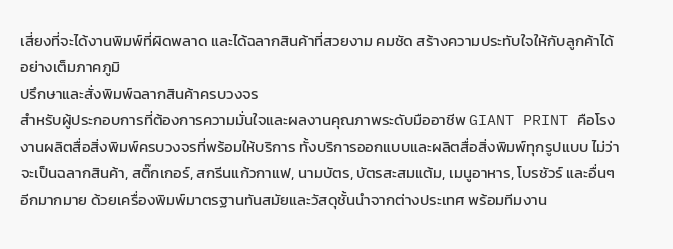เสี่ยงที่จะได้งานพิมพ์ที่ผิดพลาด และได้ฉลากสินค้าที่สวยงาม คมชัด สร้างความประทับใจให้กับลูกค้าได้อย่างเต็มภาคภูมิ
ปรึกษาและสั่งพิมพ์ฉลากสินค้าครบวงจร
สำหรับผู้ประกอบการที่ต้องการความมั่นใจและผลงานคุณภาพระดับมืออาชีพ GIANT PRINT คือโรงงานผลิตสื่อสิ่งพิมพ์ครบวงจรที่พร้อมให้บริการ ทั้งบริการออกแบบและผลิตสื่อสิ่งพิมพ์ทุกรูปแบบ ไม่ว่าจะเป็นฉลากสินค้า, สติ๊กเกอร์, สกรีนแก้วกาแฟ, นามบัตร, บัตรสะสมแต้ม, เมนูอาหาร, โบรชัวร์ และอื่นๆ อีกมากมาย ด้วยเครื่องพิมพ์มาตรฐานทันสมัยและวัสดุชั้นนำจากต่างประเทศ พร้อมทีมงาน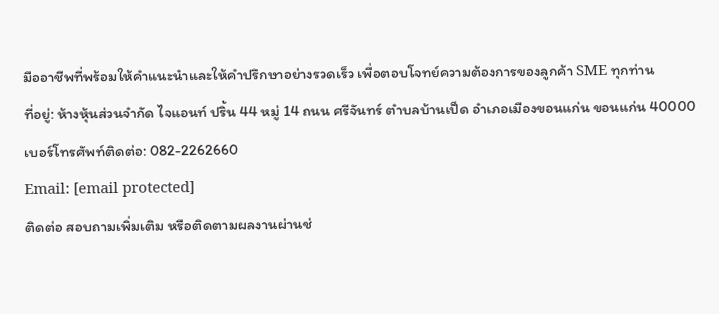มืออาชีพที่พร้อมให้คำแนะนำและให้คำปรึกษาอย่างรวดเร็ว เพื่อตอบโจทย์ความต้องการของลูกค้า SME ทุกท่าน
ที่อยู่: ห้างหุ้นส่วนจำกัด ไจแอนท์ ปริ้น 44 หมู่ 14 ถนน ศรีจันทร์ ตำบลบ้านเป็ด อำเภอเมืองขอนแก่น ขอนแก่น 40000
เบอร์โทรศัพท์ติดต่อ: 082-2262660
Email: [email protected]
ติดต่อ สอบถามเพิ่มเติม หรือติดตามผลงานผ่านช่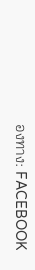องทาง: FACEBOOK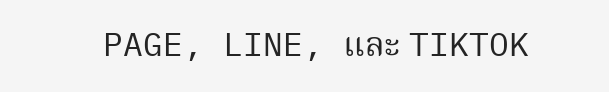PAGE, LINE, และ TIKTOK